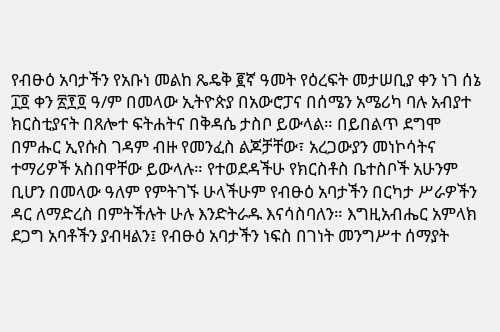የብፁዕ አባታችን የአቡነ መልከ ጼዴቅ ፪ኛ ዓመት የዕረፍት መታሠቢያ ቀን ነገ ሰኔ ፲፬ ቀን ፳፻፬ ዓ/ም በመላው ኢትዮጵያ በአውሮፓና በሰሜን አሜሪካ ባሉ አብያተ ክርስቲያናት በጸሎተ ፍትሐትና በቅዳሴ ታስቦ ይውላል። በይበልጥ ደግሞ በምሑር ኢየሱስ ገዳም ብዙ የመንፈስ ልጆቻቸው፣ አረጋውያን መነኮሳትና ተማሪዎች አስበዋቸው ይውላሉ። የተወደዳችሁ የክርስቶስ ቤተስቦች አሁንም ቢሆን በመላው ዓለም የምትገኙ ሁላችሁም የብፁዕ አባታችን በርካታ ሥራዎችን ዳር ለማድረስ በምትችሉት ሁሉ እንድትራዱ እናሳስባለን። እግዚአብሔር አምላክ ደጋግ አባቶችን ያብዛልን፤ የብፁዕ አባታችን ነፍስ በገነት መንግሥተ ሰማያት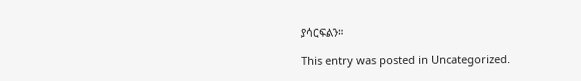ያሳርፍልን።

This entry was posted in Uncategorized.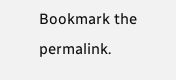Bookmark the permalink.